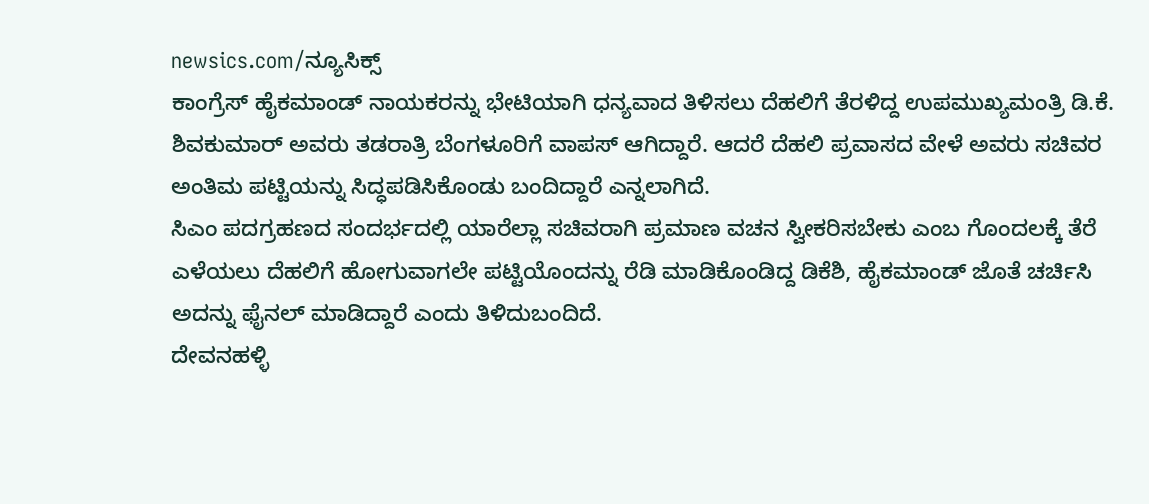newsics.com/ನ್ಯೂಸಿಕ್ಸ್
ಕಾಂಗ್ರೆಸ್ ಹೈಕಮಾಂಡ್ ನಾಯಕರನ್ನು ಭೇಟಿಯಾಗಿ ಧನ್ಯವಾದ ತಿಳಿಸಲು ದೆಹಲಿಗೆ ತೆರಳಿದ್ದ ಉಪಮುಖ್ಯಮಂತ್ರಿ ಡಿ.ಕೆ. ಶಿವಕುಮಾರ್ ಅವರು ತಡರಾತ್ರಿ ಬೆಂಗಳೂರಿಗೆ ವಾಪಸ್ ಆಗಿದ್ದಾರೆ. ಆದರೆ ದೆಹಲಿ ಪ್ರವಾಸದ ವೇಳೆ ಅವರು ಸಚಿವರ ಅಂತಿಮ ಪಟ್ಟಿಯನ್ನು ಸಿದ್ಧಪಡಿಸಿಕೊಂಡು ಬಂದಿದ್ದಾರೆ ಎನ್ನಲಾಗಿದೆ.
ಸಿಎಂ ಪದಗ್ರಹಣದ ಸಂದರ್ಭದಲ್ಲಿ ಯಾರೆಲ್ಲಾ ಸಚಿವರಾಗಿ ಪ್ರಮಾಣ ವಚನ ಸ್ವೀಕರಿಸಬೇಕು ಎಂಬ ಗೊಂದಲಕ್ಕೆ ತೆರೆ ಎಳೆಯಲು ದೆಹಲಿಗೆ ಹೋಗುವಾಗಲೇ ಪಟ್ಟಿಯೊಂದನ್ನು ರೆಡಿ ಮಾಡಿಕೊಂಡಿದ್ದ ಡಿಕೆಶಿ, ಹೈಕಮಾಂಡ್ ಜೊತೆ ಚರ್ಚಿಸಿ ಅದನ್ನು ಫೈನಲ್ ಮಾಡಿದ್ದಾರೆ ಎಂದು ತಿಳಿದುಬಂದಿದೆ.
ದೇವನಹಳ್ಳಿ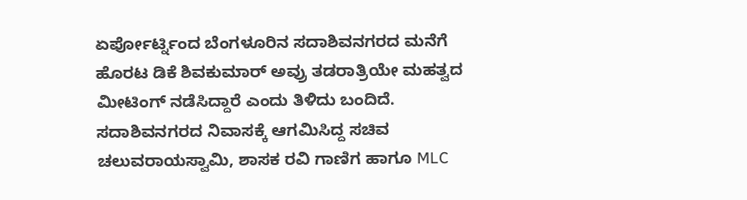ಏರ್ಪೋರ್ಟ್ನಿಂದ ಬೆಂಗಳೂರಿನ ಸದಾಶಿವನಗರದ ಮನೆಗೆ ಹೊರಟ ಡಿಕೆ ಶಿವಕುಮಾರ್ ಅವ್ರು ತಡರಾತ್ರಿಯೇ ಮಹತ್ವದ ಮೀಟಿಂಗ್ ನಡೆಸಿದ್ದಾರೆ ಎಂದು ತಿಳಿದು ಬಂದಿದೆ. ಸದಾಶಿವನಗರದ ನಿವಾಸಕ್ಕೆ ಆಗಮಿಸಿದ್ದ ಸಚಿವ ಚಲುವರಾಯಸ್ವಾಮಿ, ಶಾಸಕ ರವಿ ಗಾಣಿಗ ಹಾಗೂ MLC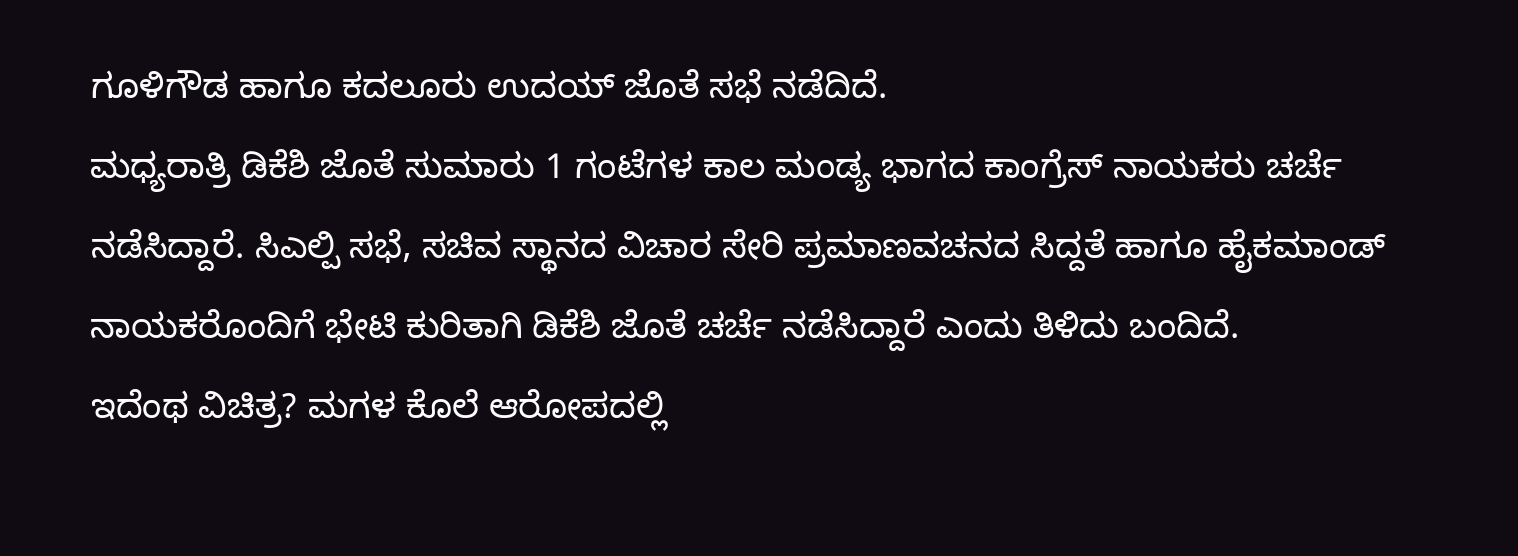ಗೂಳಿಗೌಡ ಹಾಗೂ ಕದಲೂರು ಉದಯ್ ಜೊತೆ ಸಭೆ ನಡೆದಿದೆ.
ಮಧ್ಯರಾತ್ರಿ ಡಿಕೆಶಿ ಜೊತೆ ಸುಮಾರು 1 ಗಂಟೆಗಳ ಕಾಲ ಮಂಡ್ಯ ಭಾಗದ ಕಾಂಗ್ರೆಸ್ ನಾಯಕರು ಚರ್ಚೆ ನಡೆಸಿದ್ದಾರೆ. ಸಿಎಲ್ಪಿ ಸಭೆ, ಸಚಿವ ಸ್ಥಾನದ ವಿಚಾರ ಸೇರಿ ಪ್ರಮಾಣವಚನದ ಸಿದ್ದತೆ ಹಾಗೂ ಹೈಕಮಾಂಡ್ ನಾಯಕರೊಂದಿಗೆ ಭೇಟಿ ಕುರಿತಾಗಿ ಡಿಕೆಶಿ ಜೊತೆ ಚರ್ಚೆ ನಡೆಸಿದ್ದಾರೆ ಎಂದು ತಿಳಿದು ಬಂದಿದೆ.
ಇದೆಂಥ ವಿಚಿತ್ರ? ಮಗಳ ಕೊಲೆ ಆರೋಪದಲ್ಲಿ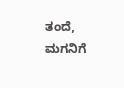ತಂದೆ, ಮಗನಿಗೆ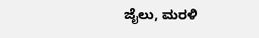ಜೈಲು, ಮರಳಿ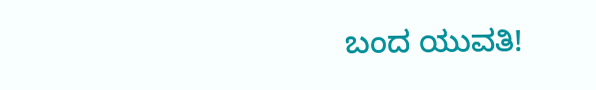ಬಂದ ಯುವತಿ!